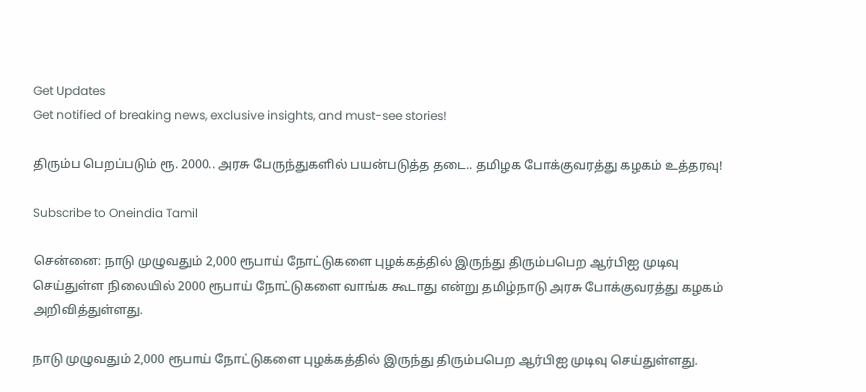Get Updates
Get notified of breaking news, exclusive insights, and must-see stories!

திரும்ப பெறப்படும் ரூ. 2000.. அரசு பேருந்துகளில் பயன்படுத்த தடை.. தமிழக போக்குவரத்து கழகம் உத்தரவு!

Subscribe to Oneindia Tamil

சென்னை: நாடு முழுவதும் 2,000 ரூபாய் நோட்டுகளை புழக்கத்தில் இருந்து திரும்பபெற ஆர்பிஐ முடிவு செய்துள்ள நிலையில் 2000 ரூபாய் நோட்டுகளை வாங்க கூடாது என்று தமிழ்நாடு அரசு போக்குவரத்து கழகம் அறிவித்துள்ளது.

நாடு முழுவதும் 2,000 ரூபாய் நோட்டுகளை புழக்கத்தில் இருந்து திரும்பபெற ஆர்பிஐ முடிவு செய்துள்ளது.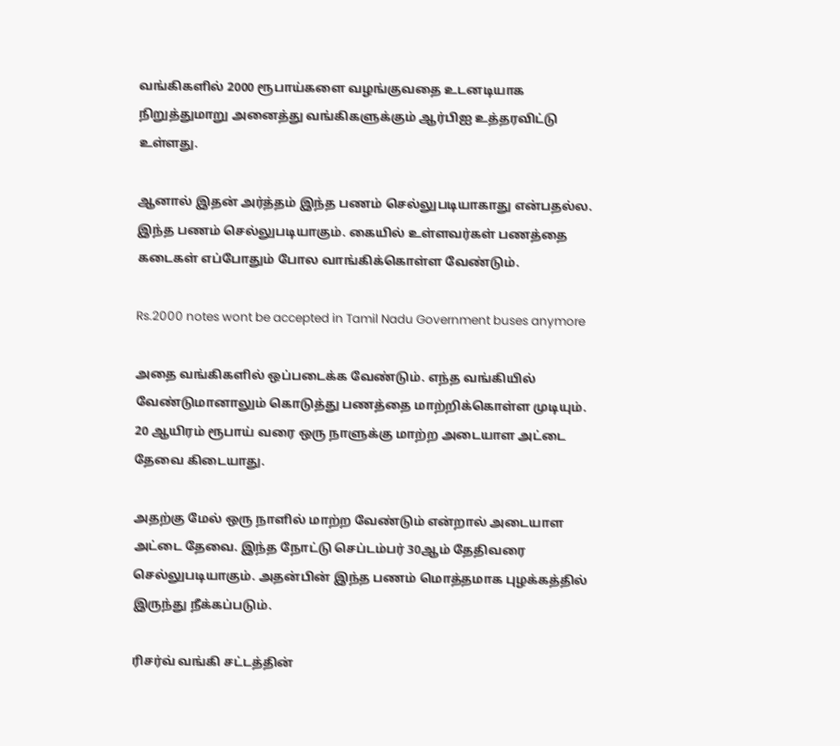வங்கிகளில் 2000 ரூபாய்களை வழங்குவதை உடனடியாக நிறுத்துமாறு அனைத்து வங்கிகளுக்கும் ஆர்பிஐ உத்தரவிட்டு உள்ளது.

ஆனால் இதன் அர்த்தம் இந்த பணம் செல்லுபடியாகாது என்பதல்ல. இந்த பணம் செல்லுபடியாகும். கையில் உள்ளவர்கள் பணத்தை கடைகள் எப்போதும் போல வாங்கிக்கொள்ள வேண்டும்.

Rs.2000 notes wont be accepted in Tamil Nadu Government buses anymore

அதை வங்கிகளில் ஒப்படைக்க வேண்டும். எந்த வங்கியில் வேண்டுமானாலும் கொடுத்து பணத்தை மாற்றிக்கொள்ள முடியும். 20 ஆயிரம் ரூபாய் வரை ஒரு நாளுக்கு மாற்ற அடையாள அட்டை தேவை கிடையாது.

அதற்கு மேல் ஒரு நாளில் மாற்ற வேண்டும் என்றால் அடையாள அட்டை தேவை. இந்த நோட்டு செப்டம்பர் 30ஆம் தேதிவரை செல்லுபடியாகும். அதன்பின் இந்த பணம் மொத்தமாக புழக்கத்தில் இருந்து நீக்கப்படும்.

ரிசர்வ் வங்கி சட்டத்தின்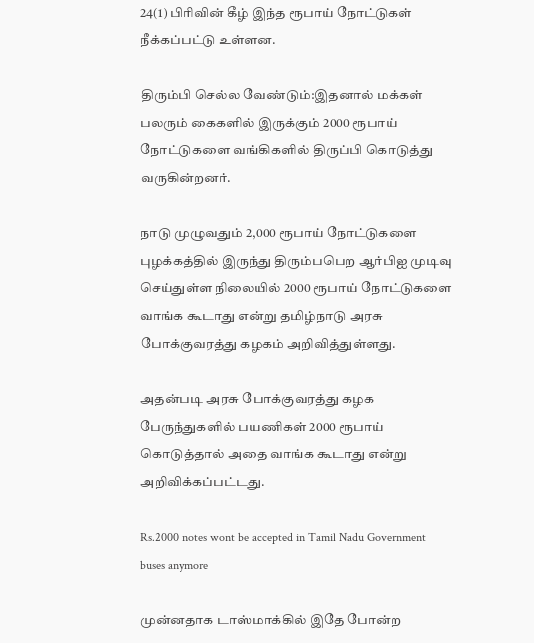24(1) பிரிவின் கீழ் இந்த ரூபாய் நோட்டுகள் நீக்கப்பட்டு உள்ளன.

திரும்பி செல்ல வேண்டும்:இதனால் மக்கள் பலரும் கைகளில் இருக்கும் 2000 ரூபாய் நோட்டுகளை வங்கிகளில் திருப்பி கொடுத்து வருகின்றனர்.

நாடு முழுவதும் 2,000 ரூபாய் நோட்டுகளை புழக்கத்தில் இருந்து திரும்பபெற ஆர்பிஐ முடிவு செய்துள்ள நிலையில் 2000 ரூபாய் நோட்டுகளை வாங்க கூடாது என்று தமிழ்நாடு அரசு போக்குவரத்து கழகம் அறிவித்துள்ளது.

அதன்படி அரசு போக்குவரத்து கழக பேருந்துகளில் பயணிகள் 2000 ரூபாய் கொடுத்தால் அதை வாங்க கூடாது என்று அறிவிக்கப்பட்டது.

Rs.2000 notes wont be accepted in Tamil Nadu Government buses anymore

முன்னதாக டாஸ்மாக்கில் இதே போன்ற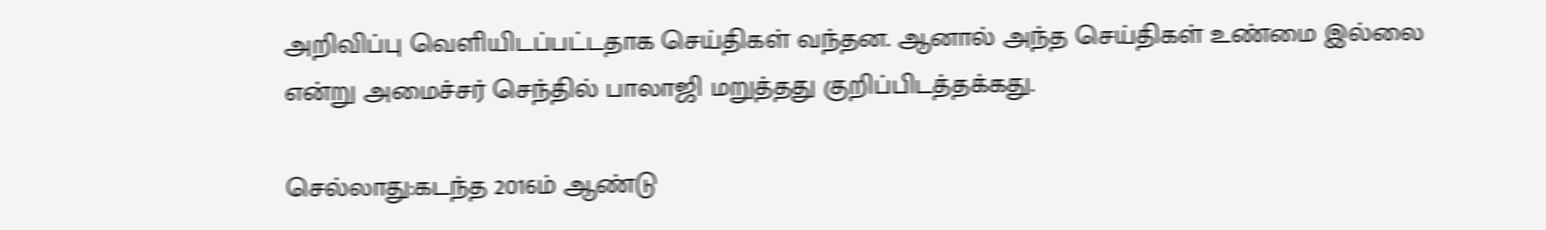அறிவிப்பு வெளியிடப்பட்டதாக செய்திகள் வந்தன. ஆனால் அந்த செய்திகள் உண்மை இல்லை என்று அமைச்சர் செந்தில் பாலாஜி மறுத்தது குறிப்பிடத்தக்கது.

செல்லாது:கடந்த 2016ம் ஆண்டு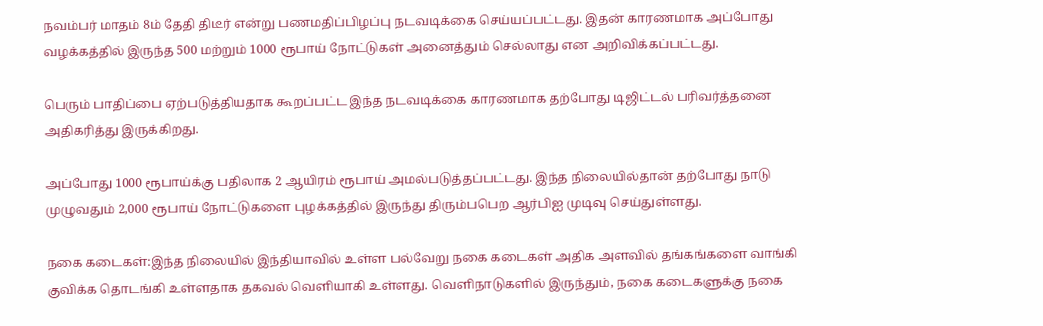நவம்பர் மாதம் 8ம் தேதி திடீர் என்று பணமதிப்பிழப்பு நடவடிக்கை செய்யப்பட்டது. இதன் காரணமாக அப்போது வழக்கத்தில் இருந்த 500 மற்றும் 1000 ரூபாய் நோட்டுகள் அனைத்தும் செல்லாது என அறிவிக்கப்பட்டது.

பெரும் பாதிப்பை ஏற்படுத்தியதாக கூறப்பட்ட இந்த நடவடிக்கை காரணமாக தற்போது டிஜிட்டல் பரிவர்த்தனை அதிகரித்து இருக்கிறது.

அப்போது 1000 ரூபாய்க்கு பதிலாக 2 ஆயிரம் ரூபாய் அமல்படுத்தப்பட்டது. இந்த நிலையில்தான் தற்போது நாடு முழுவதும் 2,000 ரூபாய் நோட்டுகளை புழக்கத்தில் இருந்து திரும்பபெற ஆர்பிஐ முடிவு செய்துள்ளது.

நகை கடைகள்:இந்த நிலையில் இந்தியாவில் உள்ள பல்வேறு நகை கடைகள் அதிக அளவில் தங்கங்களை வாங்கி குவிக்க தொடங்கி உள்ளதாக தகவல் வெளியாகி உள்ளது. வெளிநாடுகளில் இருந்தும், நகை கடைகளுக்கு நகை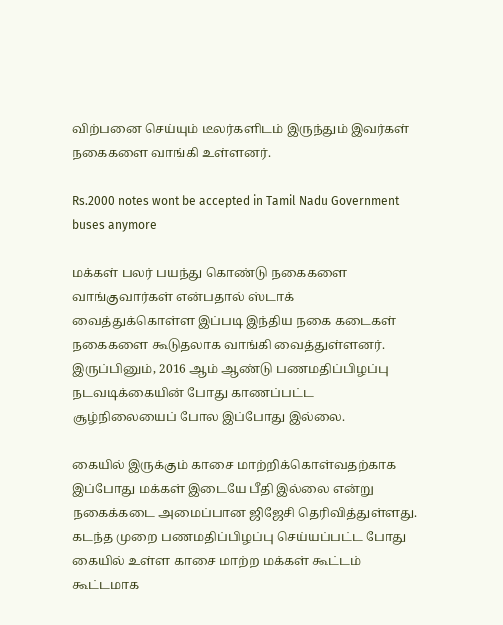விற்பனை செய்யும் டீலர்களிடம் இருந்தும் இவர்கள் நகைகளை வாங்கி உள்ளனர்.

Rs.2000 notes wont be accepted in Tamil Nadu Government buses anymore

மக்கள் பலர் பயந்து கொண்டு நகைகளை வாங்குவார்கள் என்பதால் ஸ்டாக் வைத்துக்கொள்ள இப்படி இந்திய நகை கடைகள் நகைகளை கூடுதலாக வாங்கி வைத்துள்ளனர். இருப்பினும், 2016 ஆம் ஆண்டு பணமதிப்பிழப்பு நடவடிக்கையின் போது காணப்பட்ட சூழ்நிலையைப் போல இப்போது இல்லை.

கையில் இருக்கும் காசை மாற்றிக்கொள்வதற்காக இப்போது மக்கள் இடையே பீதி இல்லை என்று நகைக்கடை அமைப்பான ஜிஜேசி தெரிவித்துள்ளது. கடந்த முறை பணமதிப்பிழப்பு செய்யப்பட்ட போது கையில் உள்ள காசை மாற்ற மக்கள் கூட்டம் கூட்டமாக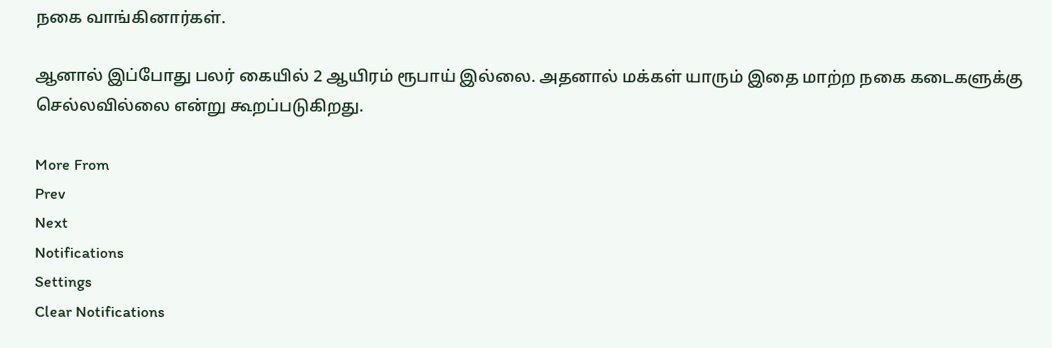நகை வாங்கினார்கள்.

ஆனால் இப்போது பலர் கையில் 2 ஆயிரம் ரூபாய் இல்லை. அதனால் மக்கள் யாரும் இதை மாற்ற நகை கடைகளுக்கு செல்லவில்லை என்று கூறப்படுகிறது.

More From
Prev
Next
Notifications
Settings
Clear Notifications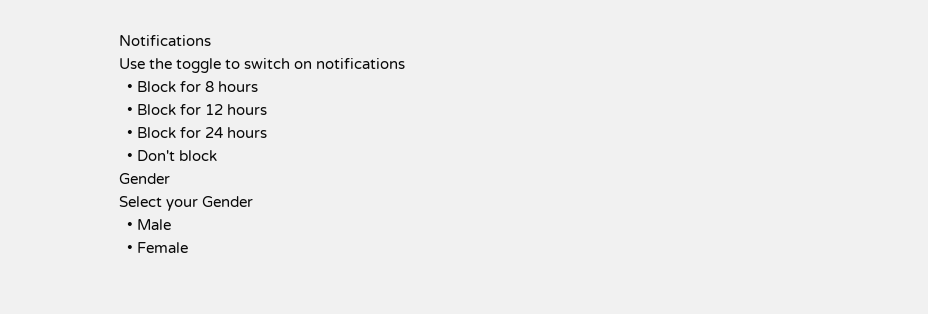Notifications
Use the toggle to switch on notifications
  • Block for 8 hours
  • Block for 12 hours
  • Block for 24 hours
  • Don't block
Gender
Select your Gender
  • Male
  • Female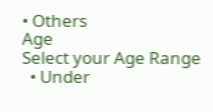• Others
Age
Select your Age Range
  • Under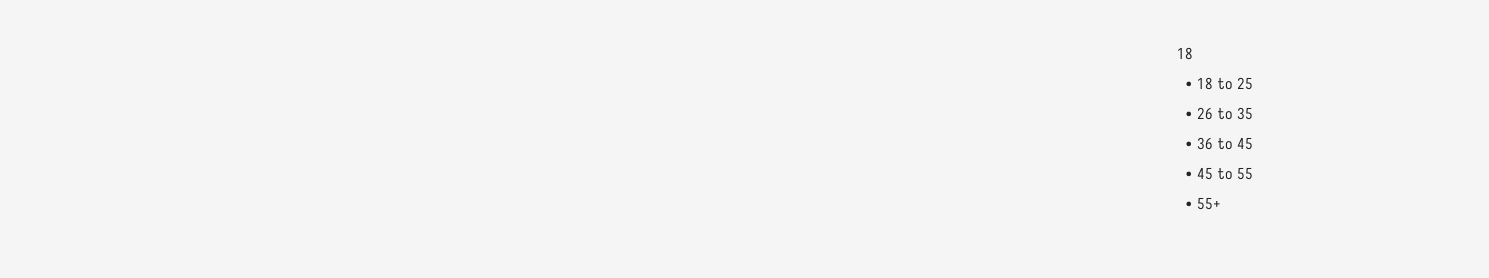18
  • 18 to 25
  • 26 to 35
  • 36 to 45
  • 45 to 55
  • 55+